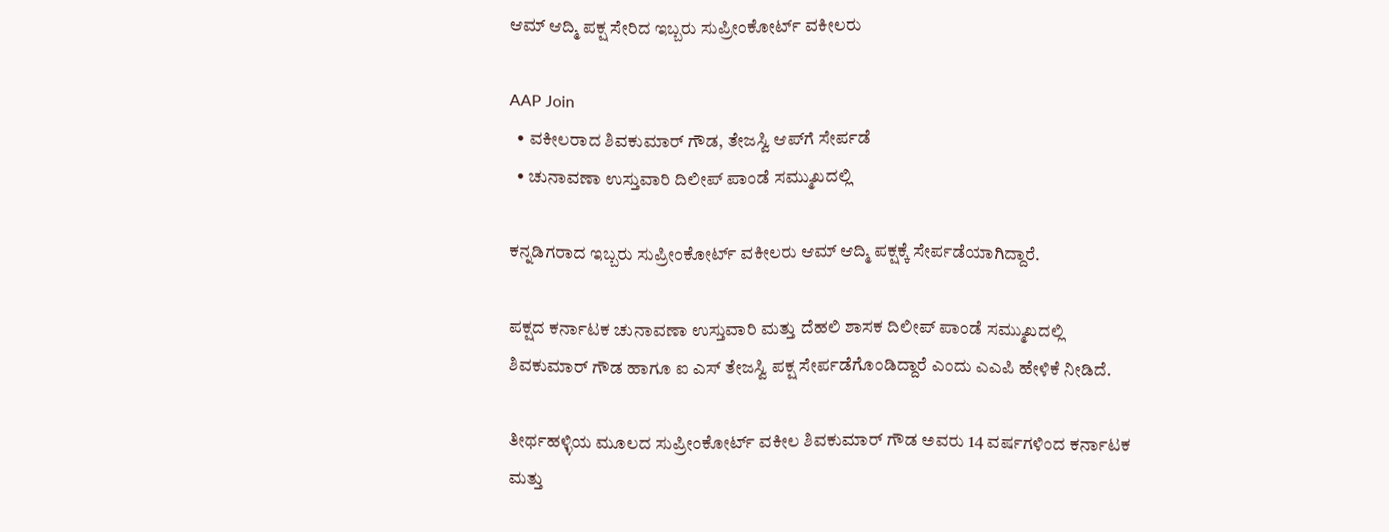ಆಮ್‌ ಆದ್ಮಿ ಪಕ್ಷ ಸೇರಿದ ಇಬ್ಬರು ಸುಪ್ರೀಂಕೋರ್ಟ್‌ ವಕೀಲರು

AAP Join
  • ವಕೀಲರಾದ ಶಿವಕುಮಾರ್‌ ಗೌಡ, ತೇಜಸ್ವಿ ಆಪ್‌ಗೆ ಸೇರ್ಪಡೆ
  • ಚುನಾವಣಾ ಉಸ್ತುವಾರಿ ದಿಲೀಪ್‌ ಪಾಂಡೆ ಸಮ್ಮುಖದಲ್ಲಿ

ಕನ್ನಡಿಗರಾದ ಇಬ್ಬರು ಸುಪ್ರೀಂಕೋರ್ಟ್‌ ವಕೀಲರು ಆಮ್‌ ಆದ್ಮಿ ಪಕ್ಷಕ್ಕೆ ಸೇರ್ಪಡೆಯಾಗಿದ್ದಾರೆ.

ಪಕ್ಷದ ಕರ್ನಾಟಕ ಚುನಾವಣಾ ಉಸ್ತುವಾರಿ ಮತ್ತು ದೆಹಲಿ ಶಾಸಕ ದಿಲೀಪ್‌ ಪಾಂಡೆ ಸಮ್ಮುಖದಲ್ಲಿ ಶಿವಕುಮಾರ್‌ ಗೌಡ ಹಾಗೂ ಐ ಎಸ್‌ ತೇಜಸ್ವಿ ಪಕ್ಷ ಸೇರ್ಪಡೆಗೊಂಡಿದ್ದಾರೆ ಎಂದು ಎಎಪಿ ಹೇಳಿಕೆ ನೀಡಿದೆ.

ತೀರ್ಥಹಳ್ಳಿಯ ಮೂಲದ ಸುಪ್ರೀಂಕೋರ್ಟ್ ವಕೀಲ ಶಿವಕುಮಾರ್‌ ಗೌಡ ಅವರು 14 ವರ್ಷಗಳಿಂದ ಕರ್ನಾಟಕ ಮತ್ತು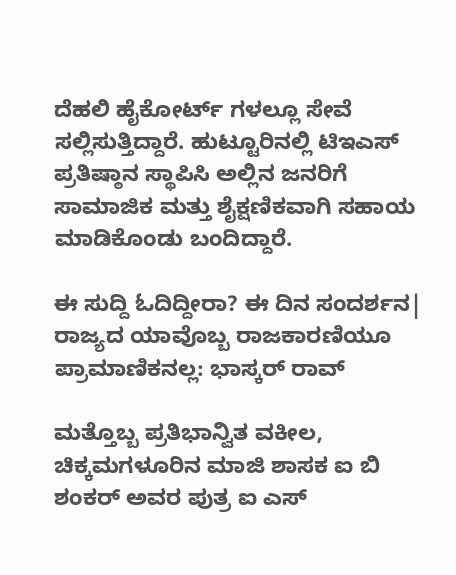ದೆಹಲಿ ಹೈಕೋರ್ಟ್ ಗಳಲ್ಲೂ ಸೇವೆ ಸಲ್ಲಿಸುತ್ತಿದ್ದಾರೆ. ಹುಟ್ಟೂರಿನಲ್ಲಿ ಟಿಇಎಸ್ ಪ್ರತಿಷ್ಠಾನ ಸ್ಥಾಪಿಸಿ ಅಲ್ಲಿನ ಜನರಿಗೆ ಸಾಮಾಜಿಕ ಮತ್ತು ಶೈಕ್ಷಣಿಕವಾಗಿ ಸಹಾಯ ಮಾಡಿಕೊಂಡು ಬಂದಿದ್ದಾರೆ.

ಈ ಸುದ್ದಿ ಓದಿದ್ದೀರಾ? ಈ ದಿನ ಸಂದರ್ಶನ| ರಾಜ್ಯದ ಯಾವೊಬ್ಬ ರಾಜಕಾರಣಿಯೂ ಪ್ರಾಮಾಣಿಕನಲ್ಲ: ಭಾಸ್ಕರ್‌ ರಾವ್

ಮತ್ತೊಬ್ಬ ಪ್ರತಿಭಾನ್ವಿತ ವಕೀಲ, ಚಿಕ್ಕಮಗಳೂರಿನ ಮಾಜಿ ಶಾಸಕ ಐ ಬಿ ಶಂಕರ್ ‌ಅವರ ಪುತ್ರ ಐ ಎಸ್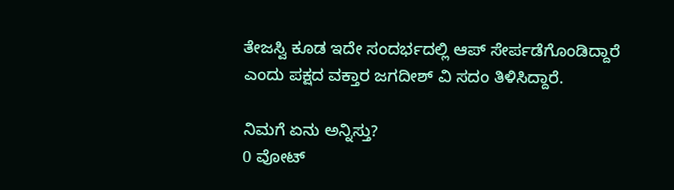ತೇಜಸ್ವಿ ಕೂಡ ಇದೇ ಸಂದರ್ಭದಲ್ಲಿ ಆಪ್ ಸೇರ್ಪಡೆಗೊಂಡಿದ್ದಾರೆ ಎಂದು ಪಕ್ಷದ ವಕ್ತಾರ ಜಗದೀಶ್‌ ವಿ ಸದಂ ತಿಳಿಸಿದ್ದಾರೆ.

ನಿಮಗೆ ಏನು ಅನ್ನಿಸ್ತು?
0 ವೋಟ್